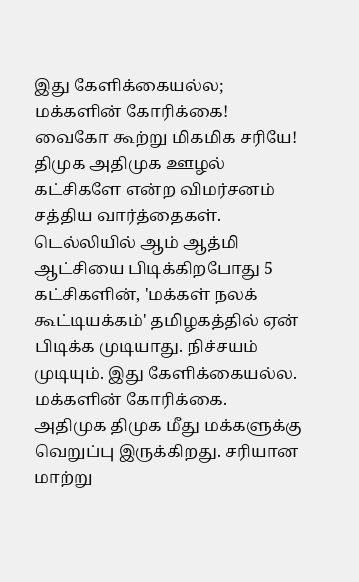இது கேளிக்கையல்ல; மக்களின் கோரிக்கை!
வைகோ கூற்று மிகமிக சரியே! திமுக அதிமுக ஊழல் கட்சிகளே என்ற விமர்சனம் சத்திய வார்த்தைகள். டெல்லியில் ஆம் ஆத்மி ஆட்சியை பிடிக்கிறபோது 5 கட்சிகளின், 'மக்கள் நலக் கூட்டியக்கம்' தமிழகத்தில் ஏன் பிடிக்க முடியாது. நிச்சயம் முடியும். இது கேளிக்கையல்ல. மக்களின் கோரிக்கை.
அதிமுக திமுக மீது மக்களுக்கு வெறுப்பு இருக்கிறது. சரியான மாற்று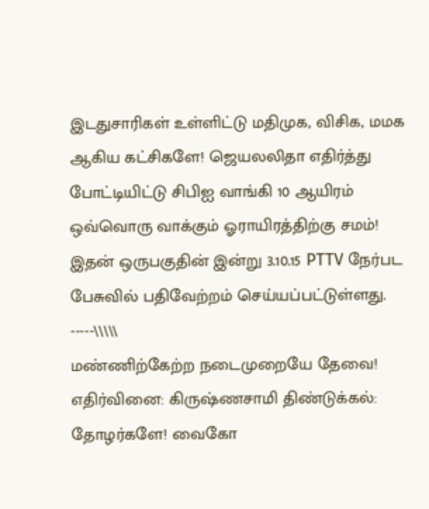இடதுசாரிகள் உள்ளிட்டு மதிமுக, விசிக, மமக ஆகிய கட்சிகளே! ஜெயலலிதா எதிர்த்து போட்டியிட்டு சிபிஐ வாங்கி 10 ஆயிரம் ஒவ்வொரு வாக்கும் ஓராயிரத்திற்கு சமம்!
இதன் ஒருபகுதின் இன்று 3.10.15 PTTV நேர்பட பேசுவில் பதிவேற்றம் செய்யப்பட்டுள்ளது.
-----\\\\\
மண்ணிற்கேற்ற நடைமுறையே தேவை!
எதிர்வினை: கிருஷ்ணசாமி திண்டுக்கல்:
தோழர்களே! வைகோ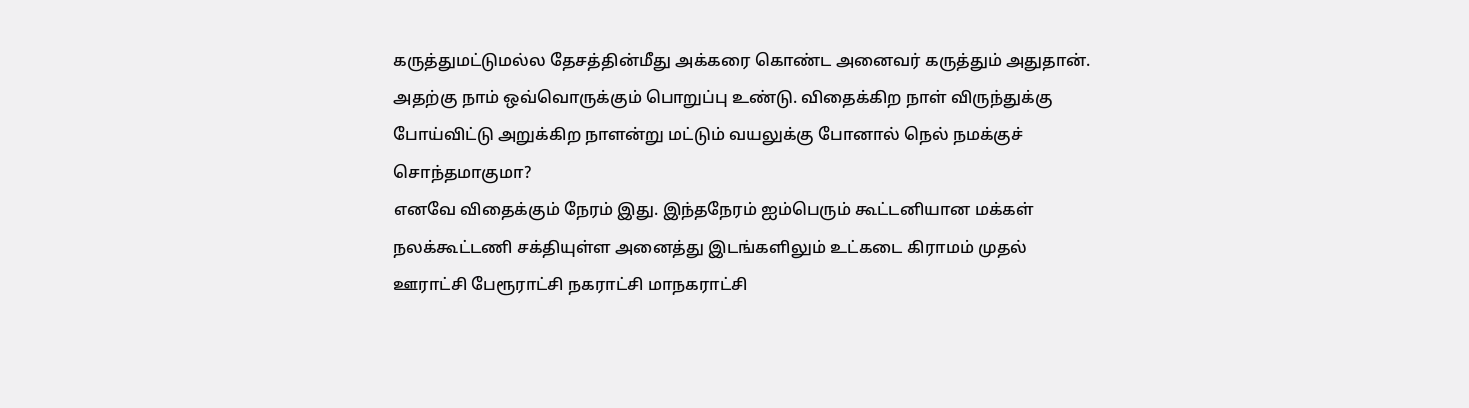கருத்துமட்டுமல்ல தேசத்தின்மீது அக்கரை கொண்ட அனைவர் கருத்தும் அதுதான். அதற்கு நாம் ஒவ்வொருக்கும் பொறுப்பு உண்டு. விதைக்கிற நாள் விருந்துக்கு போய்விட்டு அறுக்கிற நாளன்று மட்டும் வயலுக்கு போனால் நெல் நமக்குச் சொந்தமாகுமா?
எனவே விதைக்கும் நேரம் இது. இந்தநேரம் ஐம்பெரும் கூட்டனியான மக்கள் நலக்கூட்டணி சக்தியுள்ள அனைத்து இடங்களிலும் உட்கடை கிராமம் முதல் ஊராட்சி பேரூராட்சி நகராட்சி மாநகராட்சி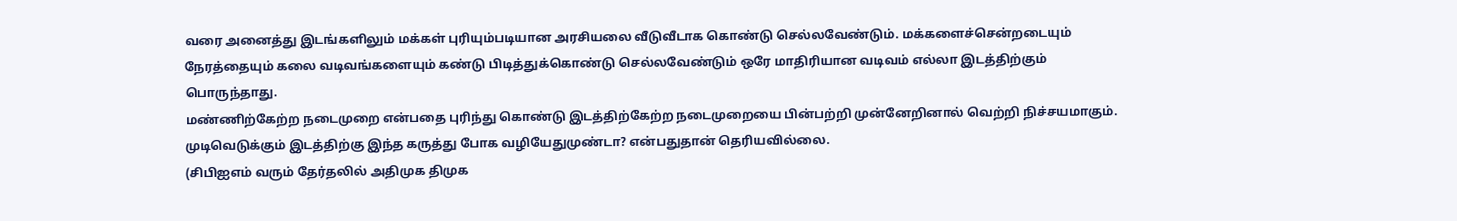வரை அனைத்து இடங்களிலும் மக்கள் புரியும்படியான அரசியலை வீடுவீடாக கொண்டு செல்லவேண்டும். மக்களைச்சென்றடையும் நேரத்தையும் கலை வடிவங்களையும் கண்டு பிடித்துக்கொண்டு செல்லவேண்டும் ஒரே மாதிரியான வடிவம் எல்லா இடத்திற்கும் பொருந்தாது.
மண்ணிற்கேற்ற நடைமுறை என்பதை புரிந்து கொண்டு இடத்திற்கேற்ற நடைமுறையை பின்பற்றி முன்னேறினால் வெற்றி நிச்சயமாகும். முடிவெடுக்கும் இடத்திற்கு இந்த கருத்து போக வழியேதுமுண்டா? என்பதுதான் தெரியவில்லை.
(சிபிஐஎம் வரும் தேர்தலில் அதிமுக திமுக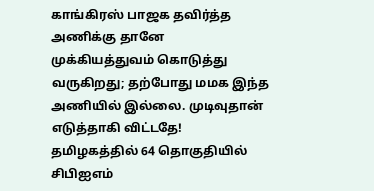காங்கிரஸ் பாஜக தவிர்த்த அணிக்கு தானே முக்கியத்துவம் கொடுத்து வருகிறது; தற்போது மமக இந்த அணியில் இல்லை. முடிவுதான் எடுத்தாகி விட்டதே! தமிழகத்தில் 64 தொகுதியில் சிபிஐஎம்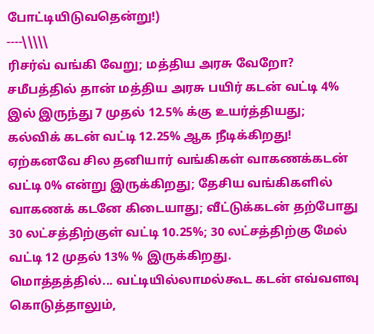போட்டியிடுவதென்று!)
----\\\\\
ரிசர்வ் வங்கி வேறு; மத்திய அரசு வேறோ?
சமீபத்தில் தான் மத்திய அரசு பயிர் கடன் வட்டி 4% இல் இருந்து 7 முதல் 12.5% க்கு உயர்த்தியது; கல்விக் கடன் வட்டி 12.25% ஆக நீடிக்கிறது! ஏற்கனவே சில தனியார் வங்கிகள் வாகணக்கடன் வட்டி 0% என்று இருக்கிறது; தேசிய வங்கிகளில் வாகணக் கடனே கிடையாது; வீட்டுக்கடன் தற்போது 30 லட்சத்திற்குள் வட்டி 10.25%; 30 லட்சத்திற்கு மேல் வட்டி 12 முதல் 13% % இருக்கிறது.
மொத்தத்தில்... வட்டியில்லாமல்கூட கடன் எவ்வளவு கொடுத்தாலும்,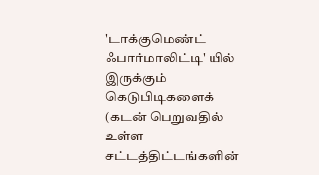'டாக்குமெண்ட் ஃபார்மாலிட்டி' யில் இருக்கும் கெடுபிடிகளைக் (கடன் பெறுவதில் உள்ள சட்டத்திட்டங்களின்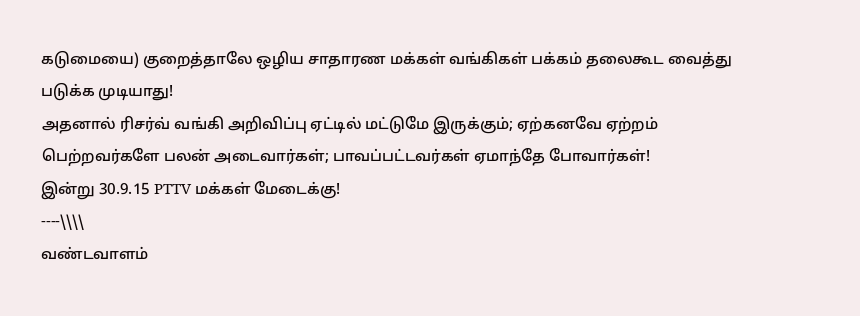கடுமையை) குறைத்தாலே ஒழிய சாதாரண மக்கள் வங்கிகள் பக்கம் தலைகூட வைத்து படுக்க முடியாது!
அதனால் ரிசர்வ் வங்கி அறிவிப்பு ஏட்டில் மட்டுமே இருக்கும்; ஏற்கனவே ஏற்றம் பெற்றவர்களே பலன் அடைவார்கள்; பாவப்பட்டவர்கள் ஏமாந்தே போவார்கள்!
இன்று 30.9.15 PTTV மக்கள் மேடைக்கு!
----\\\\
வண்டவாளம்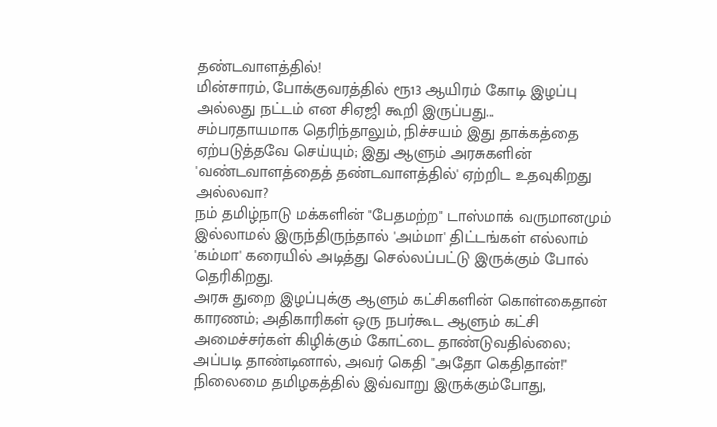தண்டவாளத்தில்!
மின்சாரம், போக்குவரத்தில் ரூ13 ஆயிரம் கோடி இழப்பு அல்லது நட்டம் என சிஏஜி கூறி இருப்பது...
சம்பரதாயமாக தெரிந்தாலும், நிச்சயம் இது தாக்கத்தை ஏற்படுத்தவே செய்யும்; இது ஆளும் அரசுகளின் 'வண்டவாளத்தைத் தண்டவாளத்தில்' ஏற்றிட உதவுகிறது அல்லவா?
நம் தமிழ்நாடு மக்களின் "பேதமற்ற" டாஸ்மாக் வருமானமும் இல்லாமல் இருந்திருந்தால் 'அம்மா' திட்டங்கள் எல்லாம் 'கம்மா' கரையில் அடித்து செல்லப்பட்டு இருக்கும் போல் தெரிகிறது.
அரசு துறை இழப்புக்கு ஆளும் கட்சிகளின் கொள்கைதான் காரணம்; அதிகாரிகள் ஒரு நபர்கூட ஆளும் கட்சி அமைச்சர்கள் கிழிக்கும் கோட்டை தாண்டுவதில்லை; அப்படி தாண்டினால், அவர் கெதி "அதோ கெதிதான்!"
நிலைமை தமிழகத்தில் இவ்வாறு இருக்கும்போது,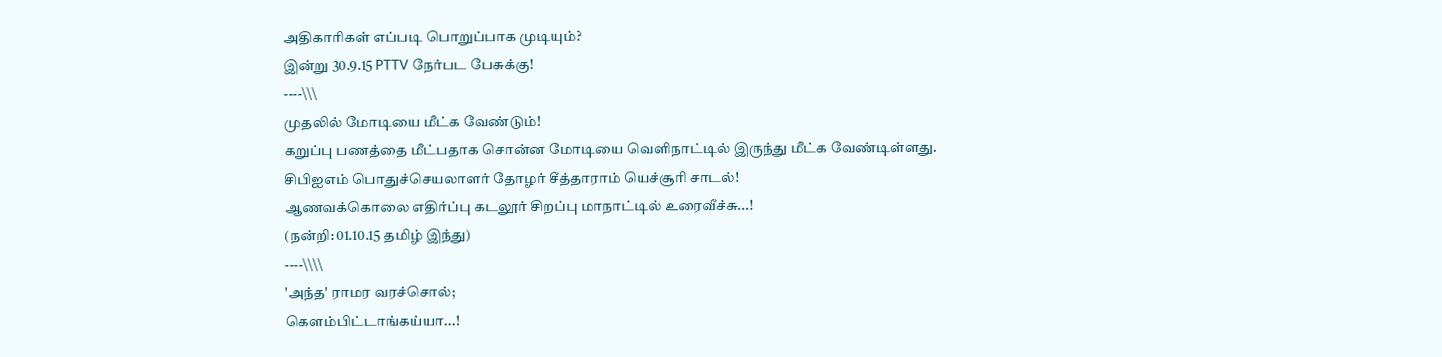அதிகாரிகள் எப்படி பொறுப்பாக முடியும்?
இன்று 30.9.15 PTTV நேர்பட பேசுக்கு!
----\\\
முதலில் மோடியை மீட்க வேண்டும்!
கறுப்பு பணத்தை மீட்பதாக சொன்ன மோடியை வெளிநாட்டில் இருந்து மீட்க வேண்டிள்ளது.
சிபிஐஎம் பொதுச்செயலாளர் தோழர் சீத்தாராம் யெச்சூரி சாடல்!
ஆணவக்கொலை எதிர்ப்பு கடலூர் சிறப்பு மாநாட்டில் உரைவீச்சு...!
(நன்றி: 01.10.15 தமிழ் இந்து)
----\\\\
'அந்த' ராமர வரச்சொல்;
கெளம்பிட்டாங்கய்யா...!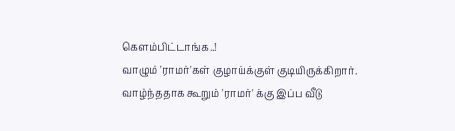கெளம்பிட்டாங்க..!
வாழும் 'ராமர்'கள் குழாய்க்குள் குடியிருக்கிறார்.
வாழ்ந்ததாக கூறும் 'ராமர்' க்கு இப்ப வீடு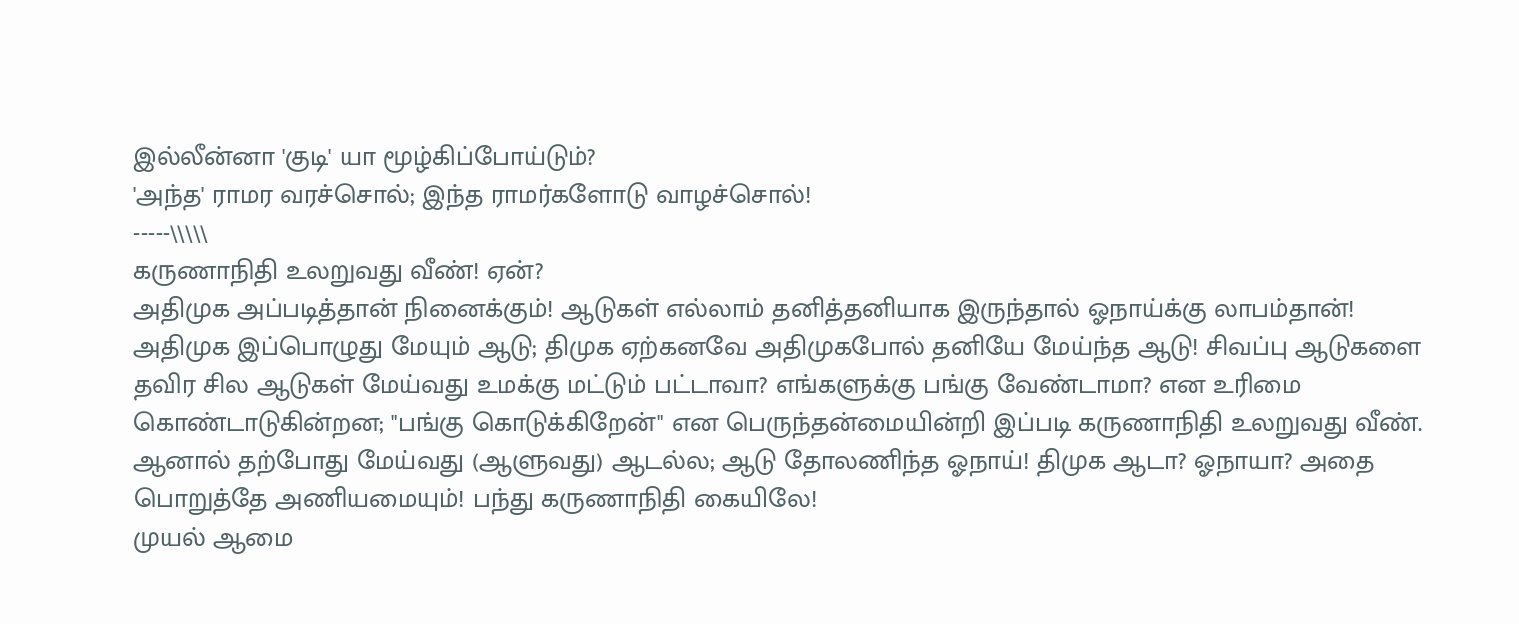இல்லீன்னா 'குடி' யா மூழ்கிப்போய்டும்?
'அந்த' ராமர வரச்சொல்; இந்த ராமர்களோடு வாழச்சொல்!
-----\\\\\
கருணாநிதி உலறுவது வீண்! ஏன்?
அதிமுக அப்படித்தான் நினைக்கும்! ஆடுகள் எல்லாம் தனித்தனியாக இருந்தால் ஓநாய்க்கு லாபம்தான்!
அதிமுக இப்பொழுது மேயும் ஆடு; திமுக ஏற்கனவே அதிமுகபோல் தனியே மேய்ந்த ஆடு! சிவப்பு ஆடுகளை தவிர சில ஆடுகள் மேய்வது உமக்கு மட்டும் பட்டாவா? எங்களுக்கு பங்கு வேண்டாமா? என உரிமை கொண்டாடுகின்றன; "பங்கு கொடுக்கிறேன்" என பெருந்தன்மையின்றி இப்படி கருணாநிதி உலறுவது வீண்.
ஆனால் தற்போது மேய்வது (ஆளுவது) ஆடல்ல; ஆடு தோலணிந்த ஓநாய்! திமுக ஆடா? ஓநாயா? அதை பொறுத்தே அணியமையும்! பந்து கருணாநிதி கையிலே!
முயல் ஆமை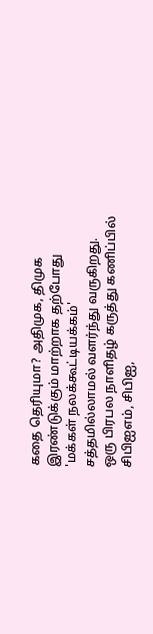கதை தெரியுமா? அதிமுக, திமுக இரண்டுக்கும் மாற்றாக தற்போது 'மக்கள் நலக்கூட்டியக்கம்' சத்தமில்லாமல் வளர்ந்து வருகிறது.
ஒரு பிரபல நாளிதழ் கருத்து கணிப்பில் சிபிஐஎம், சிபிஐ,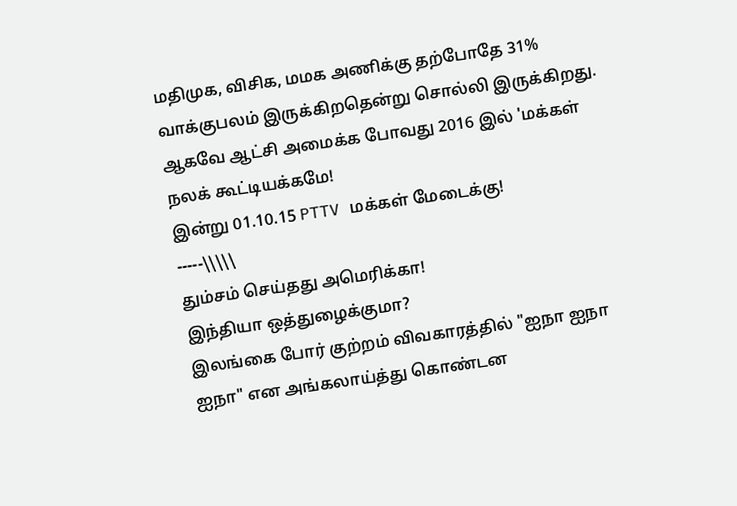மதிமுக, விசிக, மமக அணிக்கு தற்போதே 31% வாக்குபலம் இருக்கிறதென்று சொல்லி இருக்கிறது. ஆகவே ஆட்சி அமைக்க போவது 2016 இல் 'மக்கள் நலக் கூட்டியக்கமே!
இன்று 01.10.15 PTTV மக்கள் மேடைக்கு!
-----\\\\\
தும்சம் செய்தது அமெரிக்கா!
இந்தியா ஒத்துழைக்குமா?
இலங்கை போர் குற்றம் விவகாரத்தில் "ஐநா ஐநா ஐநா" என அங்கலாய்த்து கொண்டன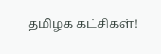தமிழக கட்சிகள்!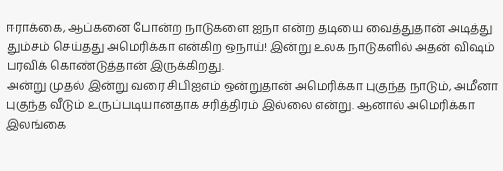ஈராக்கை, ஆப்கனை போன்ற நாடுகளை ஐநா என்ற தடியை வைத்துதான் அடித்து தும்சம் செய்தது அமெரிக்கா என்கிற ஒநாய்! இன்று உலக நாடுகளில் அதன் விஷம் பரவிக் கொண்டுத்தான் இருக்கிறது.
அன்று முதல் இன்று வரை சிபிஐஎம் ஒன்றுதான் அமெரிக்கா புகுந்த நாடும், அமீனா புகுந்த வீடும் உருப்படியானதாக சரித்திரம் இல்லை என்று. ஆனால் அமெரிக்கா இலங்கை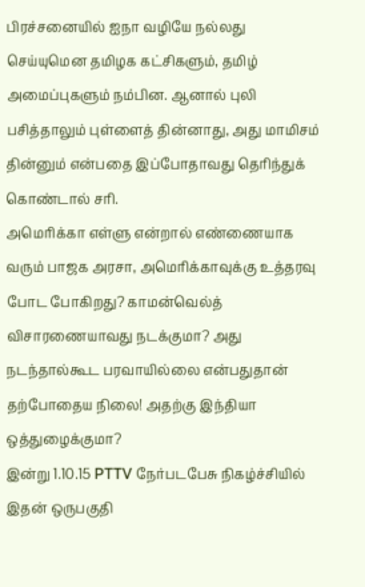பிரச்சனையில் ஐநா வழியே நல்லது செய்யுமென தமிழக கட்சிகளும், தமிழ் அமைப்புகளும் நம்பின. ஆனால் புலி பசித்தாலும் புள்ளைத் தின்னாது, அது மாமிசம் தின்னும் என்பதை இப்போதாவது தெரிந்துக் கொண்டால் சரி.
அமெரிக்கா எள்ளு என்றால் எண்ணையாக வரும் பாஜக அரசா, அமெரிக்காவுக்கு உத்தரவு போட போகிறது? காமன்வெல்த் விசாரணையாவது நடக்குமா? அது நடந்தால்கூட பரவாயில்லை என்பதுதான் தற்போதைய நிலை! அதற்கு இந்தியா ஒத்துழைக்குமா?
இன்று 1.10.15 PTTV நேர்படபேசு நிகழ்ச்சியில் இதன் ஒருபகுதி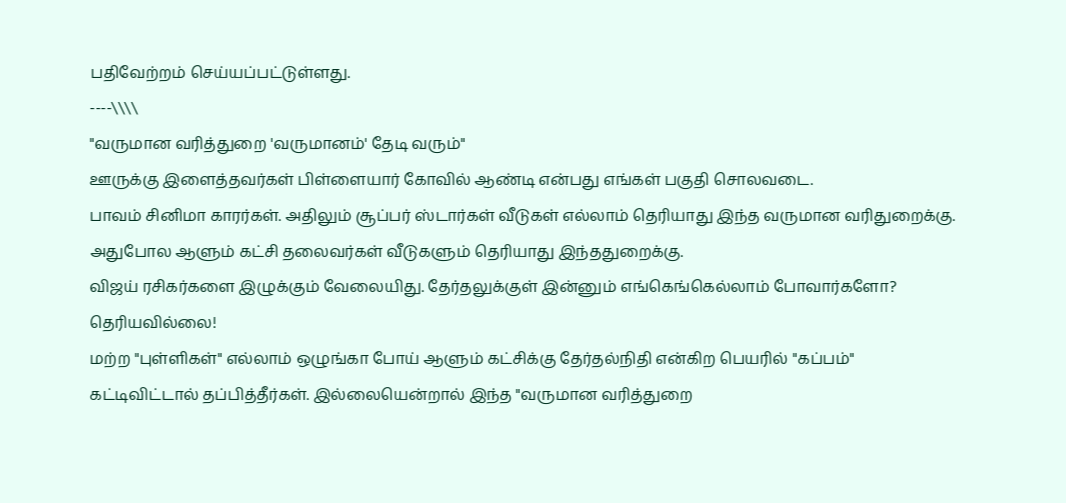பதிவேற்றம் செய்யப்பட்டுள்ளது.
----\\\\
"வருமான வரித்துறை 'வருமானம்' தேடி வரும்"
ஊருக்கு இளைத்தவர்கள் பிள்ளையார் கோவில் ஆண்டி என்பது எங்கள் பகுதி சொலவடை.
பாவம் சினிமா காரர்கள். அதிலும் சூப்பர் ஸ்டார்கள் வீடுகள் எல்லாம் தெரியாது இந்த வருமான வரிதுறைக்கு.
அதுபோல ஆளும் கட்சி தலைவர்கள் வீடுகளும் தெரியாது இந்ததுறைக்கு.
விஜய் ரசிகர்களை இழுக்கும் வேலையிது. தேர்தலுக்குள் இன்னும் எங்கெங்கெல்லாம் போவார்களோ? தெரியவில்லை!
மற்ற "புள்ளிகள்" எல்லாம் ஒழுங்கா போய் ஆளும் கட்சிக்கு தேர்தல்நிதி என்கிற பெயரில் "கப்பம்" கட்டிவிட்டால் தப்பித்தீர்கள். இல்லையென்றால் இந்த "வருமான வரித்துறை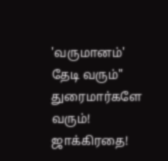'வருமானம்' தேடி வரும்" துரைமார்களே வரும்! ஜாக்கிரதை!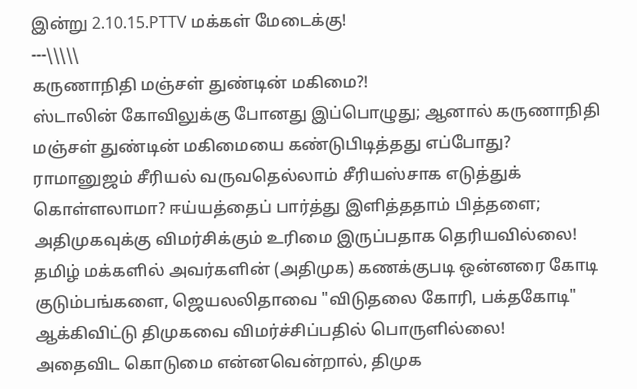இன்று 2.10.15.PTTV மக்கள் மேடைக்கு!
---\\\\\
கருணாநிதி மஞ்சள் துண்டின் மகிமை?!
ஸ்டாலின் கோவிலுக்கு போனது இப்பொழுது; ஆனால் கருணாநிதி மஞ்சள் துண்டின் மகிமையை கண்டுபிடித்தது எப்போது?
ராமானுஜம் சீரியல் வருவதெல்லாம் சீரியஸ்சாக எடுத்துக் கொள்ளலாமா? ஈய்யத்தைப் பார்த்து இளித்ததாம் பித்தளை; அதிமுகவுக்கு விமர்சிக்கும் உரிமை இருப்பதாக தெரியவில்லை!
தமிழ் மக்களில் அவர்களின் (அதிமுக) கணக்குபடி ஒன்னரை கோடி குடும்பங்களை, ஜெயலலிதாவை "விடுதலை கோரி, பக்தகோடி" ஆக்கிவிட்டு திமுகவை விமர்ச்சிப்பதில் பொருளில்லை!
அதைவிட கொடுமை என்னவென்றால், திமுக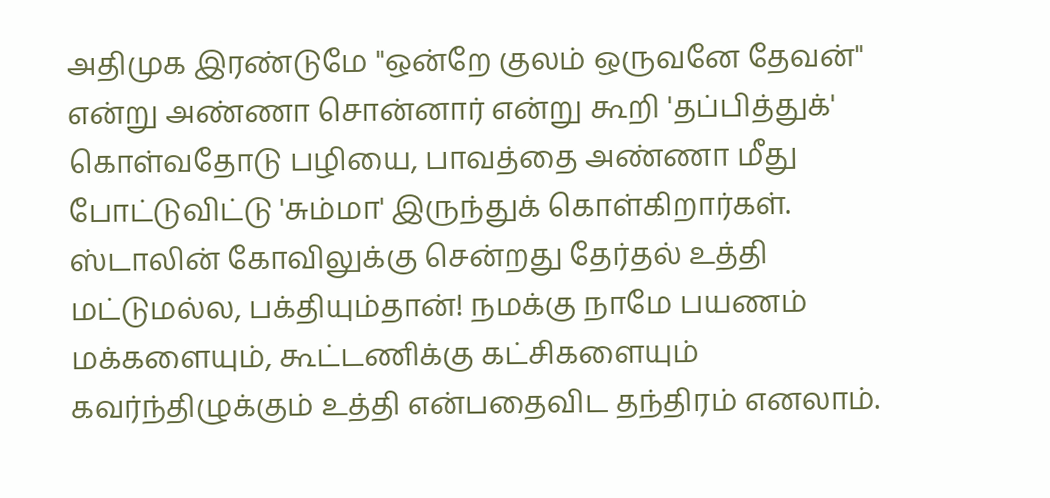அதிமுக இரண்டுமே "ஒன்றே குலம் ஒருவனே தேவன்" என்று அண்ணா சொன்னார் என்று கூறி 'தப்பித்துக்' கொள்வதோடு பழியை, பாவத்தை அண்ணா மீது போட்டுவிட்டு 'சும்மா' இருந்துக் கொள்கிறார்கள்.
ஸ்டாலின் கோவிலுக்கு சென்றது தேர்தல் உத்தி மட்டுமல்ல, பக்தியும்தான்! நமக்கு நாமே பயணம் மக்களையும், கூட்டணிக்கு கட்சிகளையும் கவர்ந்திழுக்கும் உத்தி என்பதைவிட தந்திரம் எனலாம்.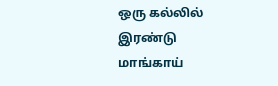ஒரு கல்லில் இரண்டு மாங்காய்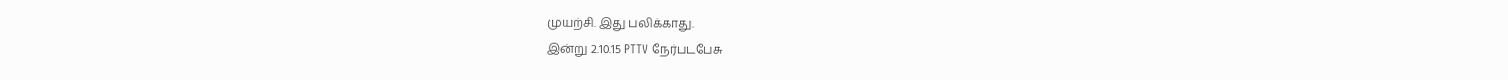முயற்சி. இது பலிக்காது.
இன்று 2.10.15 PTTV நேர்படபேசு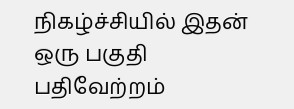நிகழ்ச்சியில் இதன் ஒரு பகுதி பதிவேற்றம்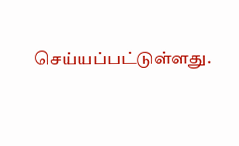செய்யப்பட்டுள்ளது.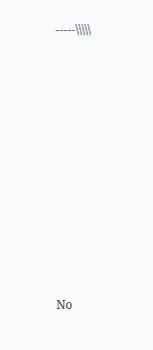-----\\\\\












No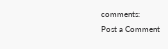comments:
Post a Comment